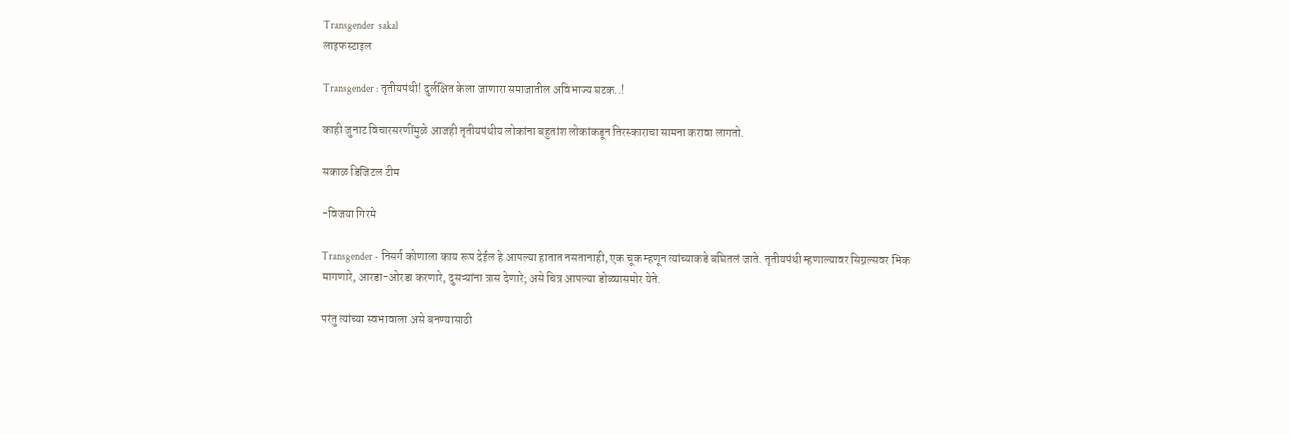Transgender  sakal
लाइफस्टाइल

Transgender : तृतीयपंथी! दुर्लक्षित केला जाणारा समाजातील अविभाज्य घटक..!

काही जुनाट विचारसरणींमुळे आजही तृतीयपंथीय लोकांना बहुतांश लोकांकडून तिरस्काराचा सामना करावा लागतो.

सकाळ डिजिटल टीम

-विजया गिरमे

Transgender - निसर्ग कोणाला काय रूप देईल हे आपल्या हातात नसतानाही, एक चूक म्हणून त्यांच्याकडे बघितलं जाते. तृतीयपंथी म्हणाल्यावर सिग्नल्सवर भिक मागणारे, आरडा-ओरडा करणारे, दुसऱ्यांना त्रास देणारे; असे चित्र आपल्या डोळ्यासमोर येते.

परंतु त्यांच्या स्वभावाला असे बनण्यासाठी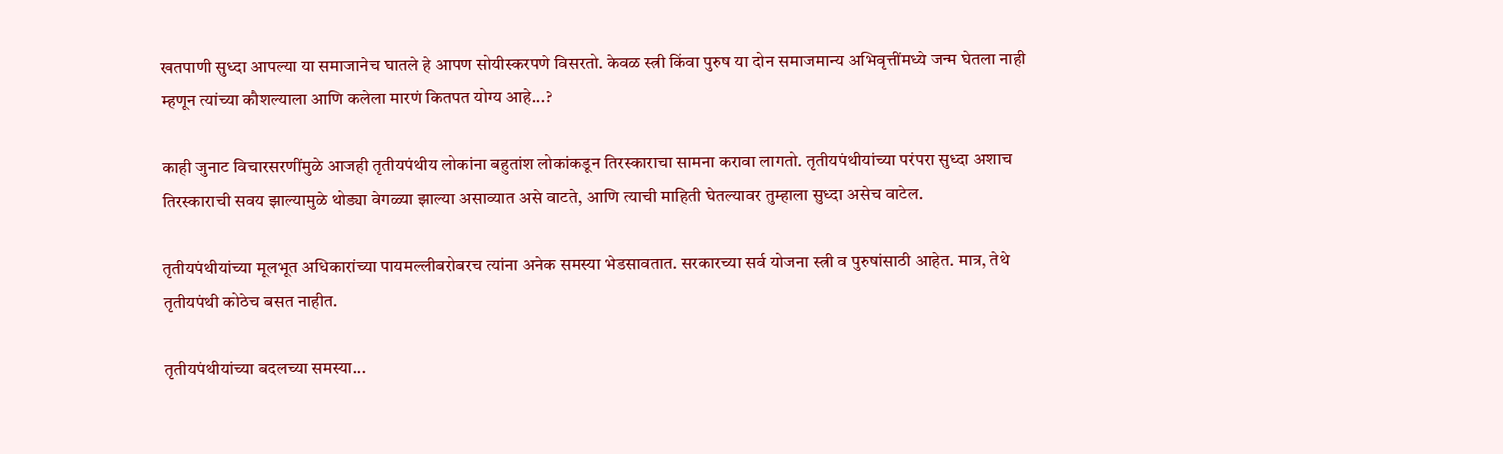खतपाणी सुध्दा आपल्या या समाजानेच घातले हे आपण सोयीस्करपणे विसरतो. केवळ स्त्री किंवा पुरुष या दोन समाजमान्य अभिवृत्तींमध्ये जन्म घेतला नाही म्हणून त्यांच्या कौशल्याला आणि कलेला मारणं कितपत योग्य आहे...?

काही जुनाट विचारसरणींमुळे आजही तृतीयपंथीय लोकांना बहुतांश लोकांकडून तिरस्काराचा सामना करावा लागतो. तृतीयपंथीयांच्या परंपरा सुध्दा अशाच तिरस्काराची सवय झाल्यामुळे थोड्या वेगळ्या झाल्या असाव्यात असे वाटते, आणि त्याची माहिती घेतल्यावर तुम्हाला सुध्दा असेच वाटेल.

तृतीयपंथीयांच्या मूलभूत अधिकारांच्या पायमल्लीबरोबरच त्यांना अनेक समस्या भेडसावतात. सरकारच्या सर्व योजना स्त्री व पुरुषांसाठी आहेत. मात्र, तेथे तृतीयपंथी कोठेच बसत नाहीत.

तृतीयपंथीयांच्या बदलच्या समस्या...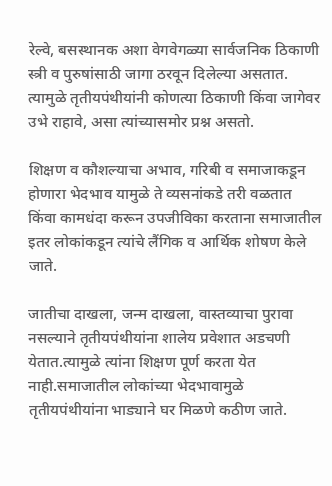रेल्वे, बसस्थानक अशा वेगवेगळ्या सार्वजनिक ठिकाणी स्त्री व पुरुषांसाठी जागा ठरवून दिलेल्या असतात. त्यामुळे तृतीयपंथीयांनी कोणत्या ठिकाणी किंवा जागेवर उभे राहावे, असा त्यांच्यासमोर प्रश्न असतो.

शिक्षण व कौशल्याचा अभाव, गरिबी व समाजाकडून होणारा भेदभाव यामुळे ते व्यसनांकडे तरी वळतात किंवा कामधंदा करून उपजीविका करताना समाजातील इतर लोकांकडून त्यांचे लैंगिक व आर्थिक शोषण केले जाते.

जातीचा दाखला, जन्म दाखला, वास्तव्याचा पुरावा नसल्याने तृतीयपंथीयांना शालेय प्रवेशात अडचणी येतात.त्यामुळे त्यांना शिक्षण पूर्ण करता येत नाही.समाजातील लोकांच्या भेदभावामुळे तृतीयपंथीयांना भाड्याने घर मिळणे कठीण जाते.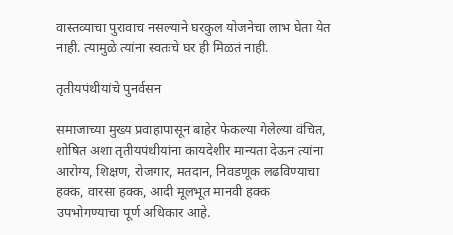वास्तव्याचा पुरावाच नसल्याने घरकुल योजनेचा लाभ घेता येत नाही. त्यामुळे त्यांना स्वतःचे घर ही मिळतं नाही.

तृतीयपंथीयांचे पुनर्वसन

समाजाच्या मुख्य प्रवाहापासून बाहेर फेकल्या गेलेल्या वंचित, शोषित अशा तृतीयपंथीयांना कायदेशीर मान्यता देऊन त्यांना आरोग्य, शिक्षण, रोजगार, मतदान, निवडणूक लढविण्याचा हक्क, वारसा हक्क, आदी मूलभूत मानवी हक्क उपभोगण्याचा पूर्ण अधिकार आहे.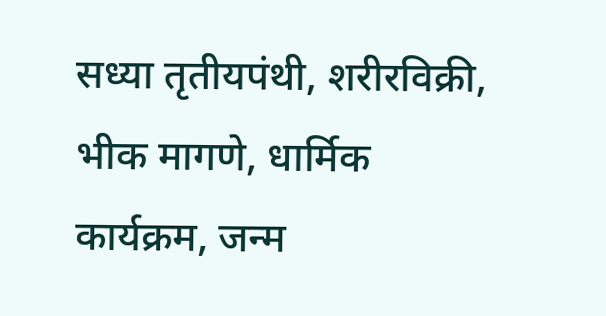सध्या तृतीयपंथी, शरीरविक्री, भीक मागणे, धार्मिक कार्यक्रम, जन्म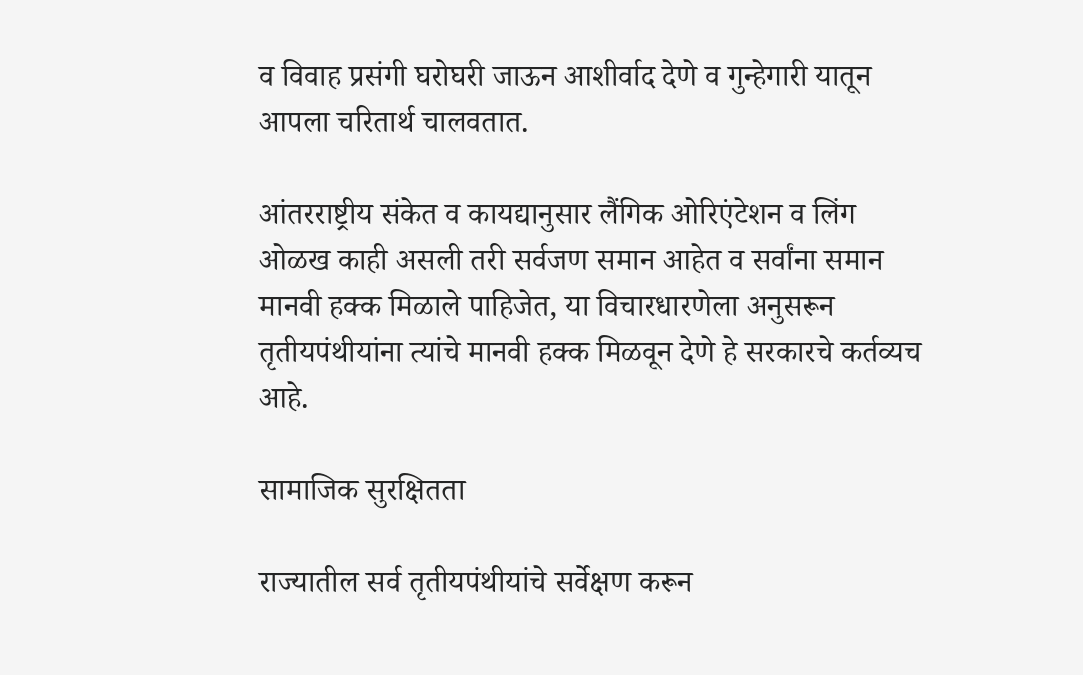व विवाह प्रसंगी घरोघरी जाऊन आशीर्वाद देणे व गुन्हेगारी यातून आपला चरितार्थ चालवतात.

आंतरराष्ट्रीय संकेत व कायद्यानुसार लैंगिक ओरिएंटेशन व लिंग ओळख काही असली तरी सर्वजण समान आहेत व सर्वांना समान मानवी हक्क मिळाले पाहिजेत, या विचारधारणेला अनुसरून तृतीयपंथीयांना त्यांचे मानवी हक्क मिळवून देणे हे सरकारचे कर्तव्यच आहे.

सामाजिक सुरक्षितता

राज्यातील सर्व तृतीयपंथीयांचे सर्वेक्षण करून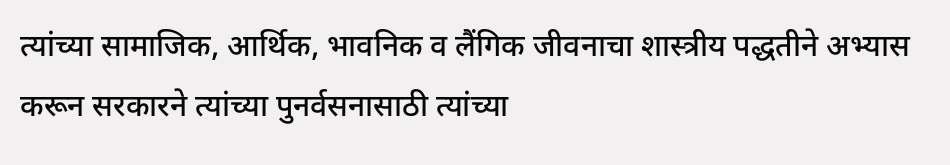त्यांच्या सामाजिक, आर्थिक, भावनिक व लैंगिक जीवनाचा शास्त्रीय पद्धतीने अभ्यास करून सरकारने त्यांच्या पुनर्वसनासाठी त्यांच्या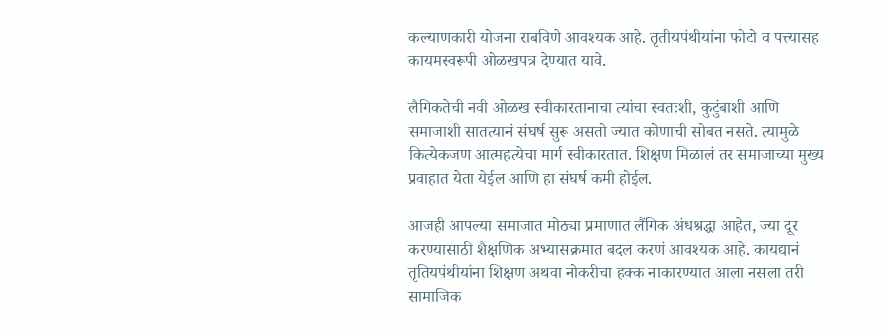कल्याणकारी योजना राबविणे आवश्यक आहे. तृतीयपंथीयांना फोटो व पत्त्यासह कायमस्वरूपी ओळखपत्र देण्यात यावे.

लैगिकतेची नवी ओळख स्वीकारतानाचा त्यांचा स्वतःशी, कुटुंबाशी आणि समाजाशी सातत्यानं संघर्ष सुरू असतो ज्यात कोणाची सोबत नसते. त्यामुळे कित्येकजण आत्महत्येचा मार्ग स्वीकारतात. शिक्षण मिळालं तर समाजाच्या मुख्य प्रवाहात येता येईल आणि हा संघर्ष कमी होईल.

आजही आपल्या समाजात मोठ्या प्रमाणात लैंगिक अंधश्रद्धा आहेत, ज्या दूर करण्यासाठी शैक्षणिक अभ्यासक्रमात बदल करणं आवश्यक आहे. कायद्यानं तृतियपंथीयांना शिक्षण अथवा नोकरीचा हक्क नाकारण्यात आला नसला तरी सामाजिक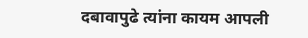दबावापुढे त्यांना कायम आपली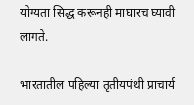योग्यता सिद्ध करूनही माघारच घ्यावी लागते.

भारतातील पहिल्या तृतीयपंथी प्राचार्य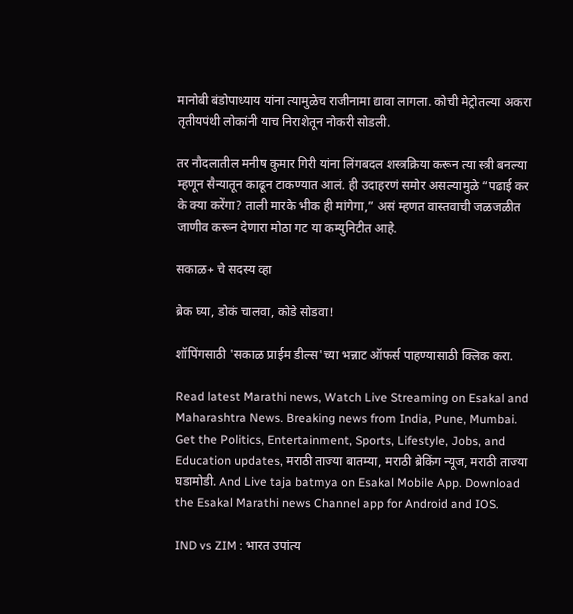मानोबी बंडोपाध्याय यांना त्यामुळेच राजीनामा द्यावा लागला. कोची मेट्रोतल्या अकरा तृतीयपंथी लोकांनी याच निराशेतून नोकरी सोडली.

तर नौदलातील मनीष कुमार गिरी यांना लिंगबदल शस्त्रक्रिया करून त्या स्त्री बनल्या म्हणून सैन्यातून काढून टाकण्यात आलं. ही उदाहरणं समोर असल्यामुळे “पढाई कर के क्या करेंगा? ताली मारके भीक ही मांगेगा,” असं म्हणत वास्तवाची जळजळीत जाणीव करून देणारा मोठा गट या कम्युनिटीत आहे.

सकाळ+ चे सदस्य व्हा

ब्रेक घ्या, डोकं चालवा, कोडे सोडवा!

शॉपिंगसाठी 'सकाळ प्राईम डील्स'च्या भन्नाट ऑफर्स पाहण्यासाठी क्लिक करा.

Read latest Marathi news, Watch Live Streaming on Esakal and Maharashtra News. Breaking news from India, Pune, Mumbai. Get the Politics, Entertainment, Sports, Lifestyle, Jobs, and Education updates, मराठी ताज्या बातम्या, मराठी ब्रेकिंग न्यूज, मराठी ताज्या घडामोडी. And Live taja batmya on Esakal Mobile App. Download the Esakal Marathi news Channel app for Android and IOS.

IND vs ZIM : भारत उपांत्य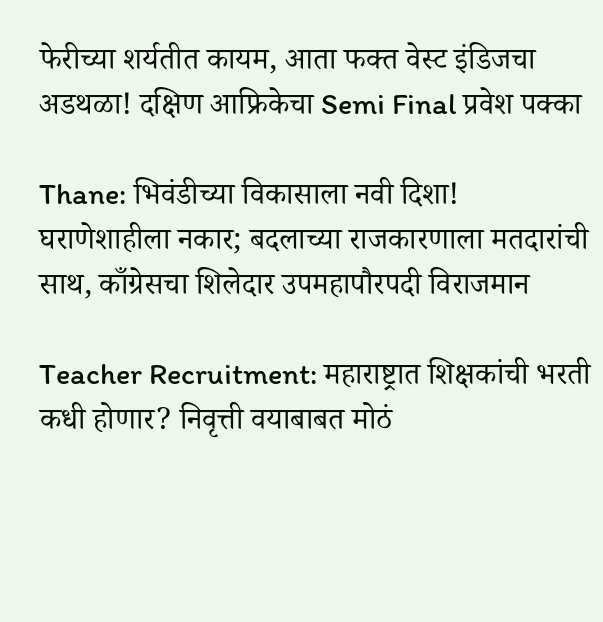फेरीच्या शर्यतीत कायम, आता फक्त वेस्ट इंडिजचा अडथळा! दक्षिण आफ्रिकेचा Semi Final प्रवेश पक्का

Thane: भिवंडीच्या विकासाला नवी दिशा! घराणेशाहीला नकार; बदलाच्या राजकारणाला मतदारांची साथ, काँग्रेसचा शिलेदार उपमहापौरपदी विराजमान

Teacher Recruitment: महाराष्ट्रात शिक्षकांची भरती कधी होणार? निवृत्ती वयाबाबत मोठं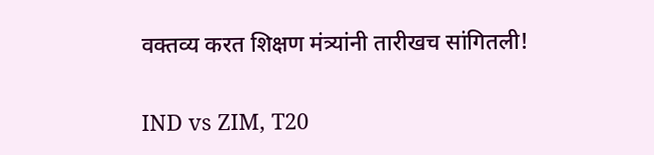वक्तव्य करत शिक्षण मंत्र्यांनी तारीखच सांगितली!

IND vs ZIM, T20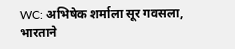WC: अभिषेक शर्माला सूर गवसला, भारताने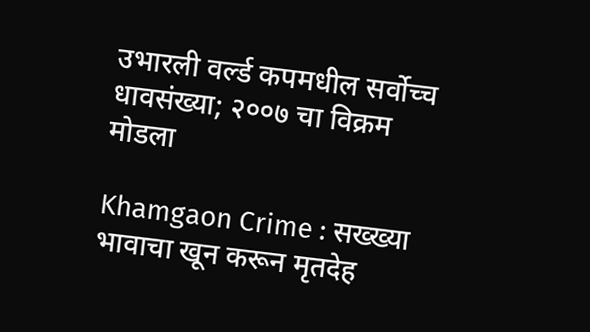उभारली वर्ल्ड कपमधील सर्वोच्च धावसंख्या; २००७ चा विक्रम मोडला

Khamgaon Crime : सख्ख्या भावाचा खून करून मृतदेह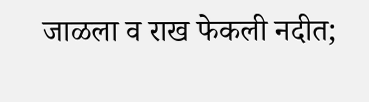जाळला व राख फेकली नदीत;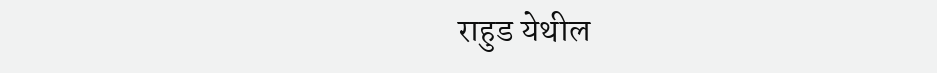राहुड येथील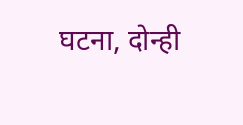घटना, दोन्ही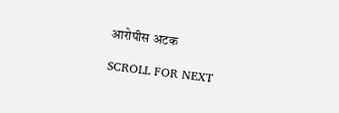आरोपीस अटक

SCROLL FOR NEXT